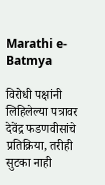Marathi e-Batmya

विरोधी पक्षांनी लिहिलेल्या पत्रावर देवेंद्र फडणवीसांचे प्रतिक्रिया, तरीही सुटका नाही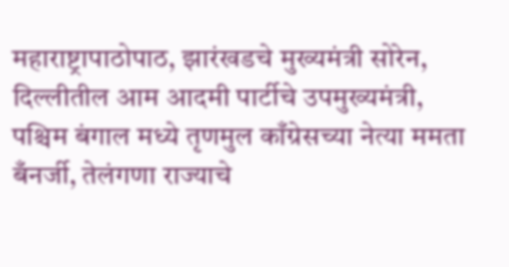महाराष्ट्रापाठोपाठ, झारंखडचे मुख्यमंत्री सोरेन, दिल्लीतील आम आदमी पार्टीचे उपमुख्यमंत्री, पश्चिम बंगाल मध्ये तृणमुल काँग्रेसच्या नेत्या ममता बँनर्जी, तेलंगणा राज्याचे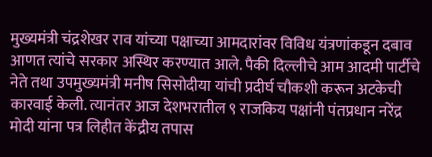मुख्यमंत्री चंद्रशेखर राव यांच्या पक्षाच्या आमदारांवर विविध यंत्रणांकडून दबाव आणत त्यांचे सरकार अस्थिर करण्यात आले. पैकी दिल्लीचे आम आदमी पार्टीचे नेते तथा उपमुख्यमंत्री मनीष सिसोदीया यांची प्रदीर्घ चौकशी करून अटकेची कारवाई केली. त्यानंतर आज देशभरातील ९ राजकिय पक्षांनी पंतप्रधान नरेंद्र मोदी यांना पत्र लिहीत केंद्रीय तपास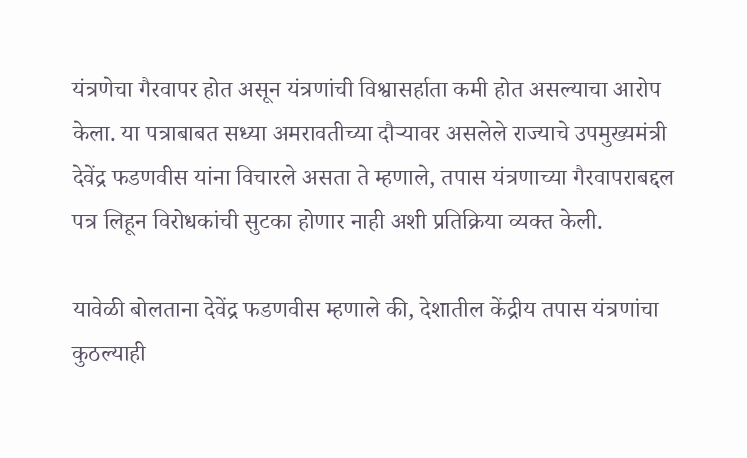यंत्रणेचा गैरवापर होत असून यंत्रणांची विश्वासर्हाता कमी होत असल्याचा आरोप केला. या पत्राबाबत सध्या अमरावतीच्या दौऱ्यावर असलेले राज्याचे उपमुख्यमंत्री देवेंद्र फडणवीस यांना विचारले असता ते म्हणाले, तपास यंत्रणाच्या गैरवापराबद्दल पत्र लिहून विरोधकांची सुटका होणार नाही अशी प्रतिक्रिया व्यक्त केली.

यावेळी बोलताना देवेंद्र फडणवीस म्हणाले की, देशातील केंद्रीय तपास यंत्रणांचा कुठल्‍याही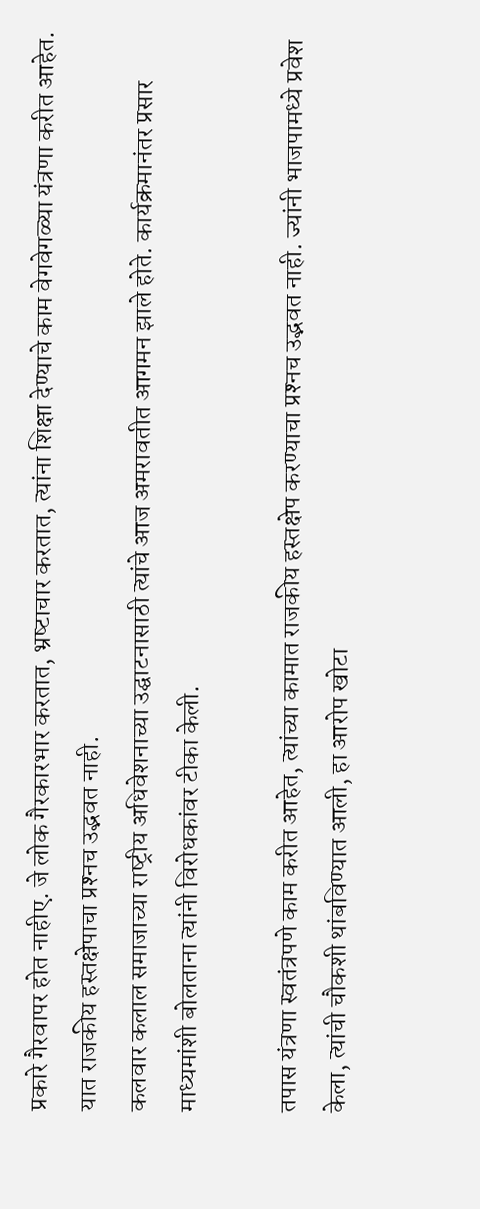प्रकारे गैरवापर होत नाहीए. जे लोक गैरकारभार करतात, भ्रष्‍टाचार करतात, त्‍यांना शिक्षा देण्‍याचे काम वेगवेगळ्या यंत्रणा करीत आहेत. यात राजकीय हस्‍तक्षेपाचा प्रश्‍नच उद्भवत नाही.
कलवार कलाल समाजाच्‍या राष्‍ट्रीय अधिवेशनाच्‍या उद्घाटनासाठी त्‍यांचे आज अमरावतीत आगमन झाले होते. कार्यक्रमानंतर प्रसार माध्‍यमांशी बोलताना त्‍यांनी विरोधकांवर टीका केली.

तपास यंत्रणा स्‍वतंत्रपणे काम करीत आहेत, त्‍यांच्‍या कामात राजकीय हस्‍तक्षेप करण्‍याचा प्रश्‍नच उद्भवत नाही. ज्‍यांनी भाजपामध्‍ये प्रवेश केला, त्‍यांची चौकशी थांबविण्‍यात आली, हा आरोप खोटा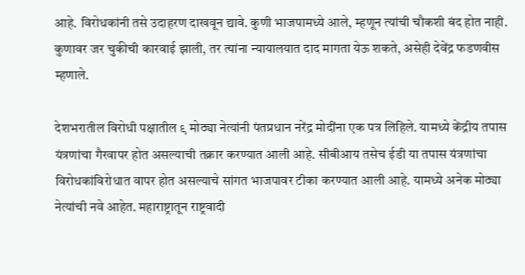आहे. विरोधकांनी तसे उदाहरण दाखवून द्यावे. कुणी भाजपामध्‍ये आले, म्‍हणून त्‍यांची चौकशी बंद होत नाही. कुणावर जर चुकीची कारवाई झाली, तर त्‍यांना न्‍यायालयात दाद मागता येऊ शकते, असेही देवेंद्र फडणवीस म्‍हणाले.

देशभरातील विरोधी पक्षातील ९ मोठ्या नेत्यांनी पंतप्रधान नरेंद्र मोदींना एक पत्र लिहिले. यामध्ये केंद्रीय तपास यंत्रणांचा गैरवापर होत असल्याची तक्रार करण्यात आली आहे. सीबीआय तसेच ईडी या तपास यंत्रणांचा विरोधकांविरोधात वापर होत असल्याचे सांगत भाजपावर टीका करण्यात आली आहे. यामध्ये अनेक मोठ्या नेत्यांची नवे आहेत. महाराष्ट्रातून राष्ट्रवादी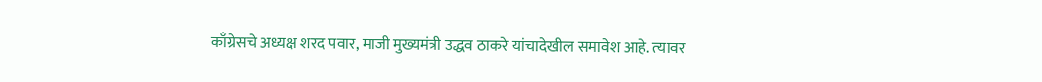काँग्रेसचे अध्यक्ष शरद पवार, माजी मुख्यमंत्री उद्धव ठाकरे यांचादेखील समावेश आहे. त्‍यावर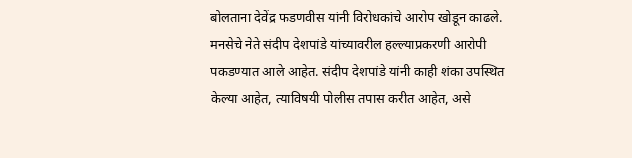बोलताना देवेंद्र फडणवीस यांनी विरोधकांचे आरोप खोडून काढले. मनसेचे नेते संदीप देशपांडे यांच्‍यावरील हल्‍ल्‍याप्रकरणी आरोपी पकडण्‍यात आले आहेत. संदीप देशपांडे यांनी काही शंका उपस्थित केल्‍या आहेत, त्‍याविषयी पोलीस तपास करीत आहेत, असे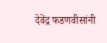देवेंद्र फडणवीसांनी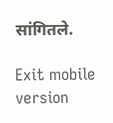सांगितले.

Exit mobile version